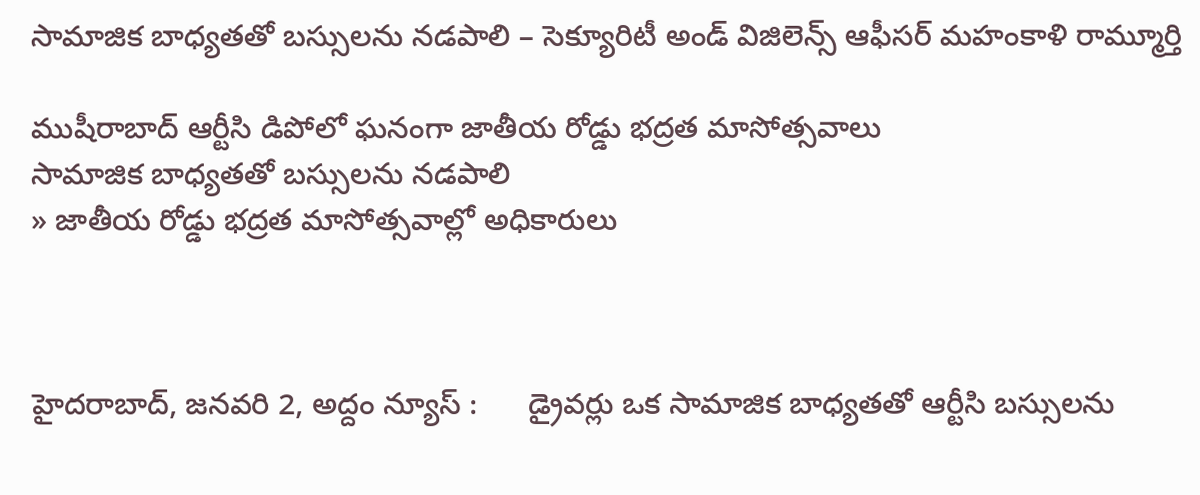సామాజిక బాధ్య‌త‌తో బ‌స్సుల‌ను న‌డ‌పాలి – సెక్యూరిటీ అండ్ విజిలెన్స్ ఆఫీసర్ మహంకాళి రామ్మూర్తి

ముషీరాబాద్ ఆర్టీసి డిపోలో ఘ‌నంగా జాతీయ రోడ్డు భ‌ద్ర‌త మాసోత్స‌వాలు
సామాజిక బాధ్య‌త‌తో బ‌స్సుల‌ను న‌డ‌పాలి
» జాతీయ రోడ్డు భ‌ద్ర‌త మాసోత్స‌వాల్లో అధికారులు



హైదరాబాద్, జ‌న‌వ‌రి 2, అద్దం న్యూస్ :      డ్రైవ‌ర్లు ఒక సామాజిక బాధ్య‌త‌తో ఆర్టీసి బ‌స్సుల‌ను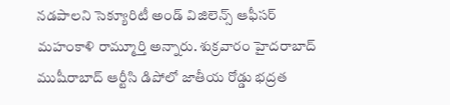న‌డ‌పాలని సెక్యూరిటీ అండ్ విజిలెన్స్ ఆఫీసర్ మహంకాళి రామ్మూర్తి అన్నారు. శుక్ర‌వారం హైద‌రాబాద్ ముషీరాబాద్ ఆర్టీసి డిపోలో జాతీయ రోడ్డు భ‌ద్ర‌త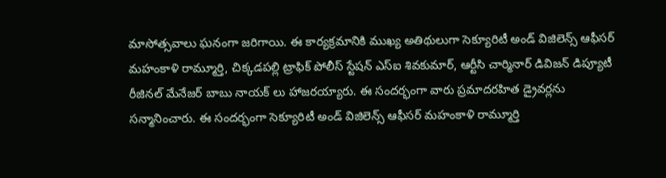మాసోత్స‌వాలు ఘనంగా జ‌రిగాయి. ఈ కార్య‌క్ర‌మానికి ముఖ్య అతిథులుగా సెక్యూరిటీ అండ్ విజిలెన్స్ ఆఫీసర్ మహంకాళి రామ్మూర్తి, చిక్కడపల్లి ట్రాఫిక్ పోలీస్ స్టేషన్ ఎస్ఐ శివకుమార్, ఆర్టీసి చార్మినార్ డివిజ‌న్ డిప్యూటీ రీజిన‌ల్ మేనేజ‌ర్ బాబు నాయక్ లు హాజ‌ర‌య్యారు. ఈ సంద‌ర్భంగా వారు ప్రమాదరహిత డ్రైవ‌ర్లను స‌న్మానించారు. ఈ సంద‌ర్భంగా సెక్యూరిటీ అండ్ విజిలెన్స్ ఆఫీసర్ మహంకాళి రామ్మూర్తి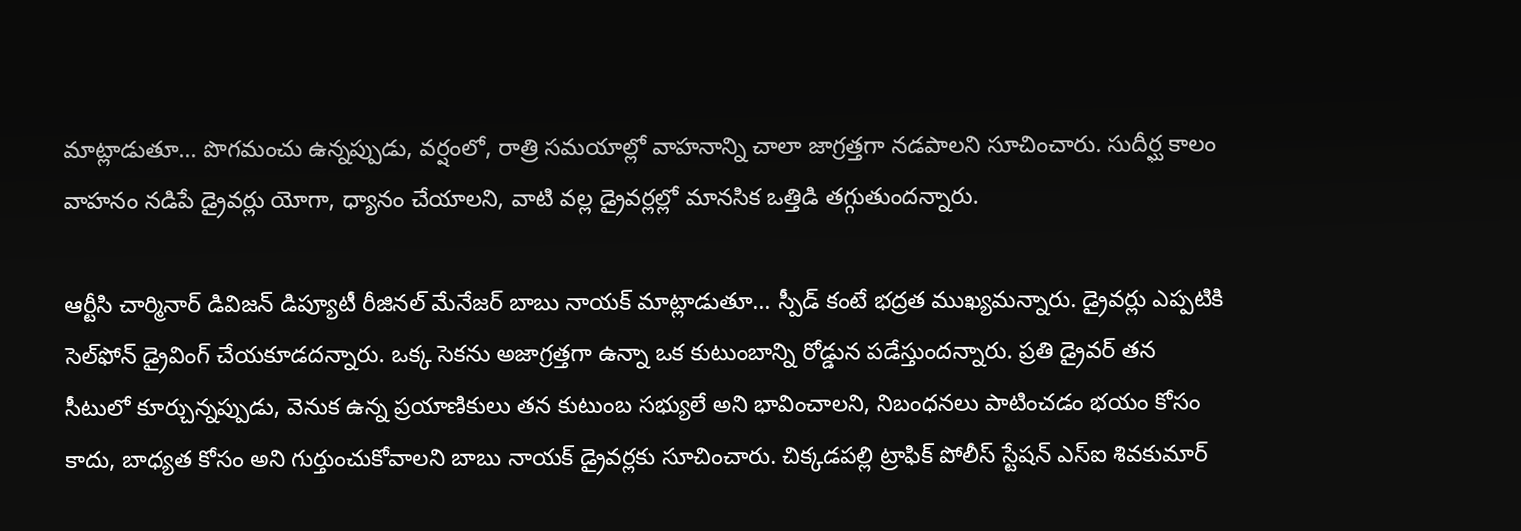మాట్లాడుతూ… పొగమంచు ఉన్నప్పుడు, వర్షంలో, రాత్రి సమయాల్లో వాహనాన్ని చాలా జాగ్ర‌త్త‌గా న‌డ‌పాల‌ని సూచించారు. సుదీర్ఘ కాలం వాహనం నడిపే డ్రైవర్లు యోగా, ధ్యానం చేయాల‌ని, వాటి వ‌ల్ల డ్రైవ‌ర్ల‌ల్లో మానసిక ఒత్తిడి తగ్గుతుంద‌న్నారు.

ఆర్టీసి చార్మినార్ డివిజ‌న్ డిప్యూటీ రీజిన‌ల్ మేనేజ‌ర్ బాబు నాయక్ మాట్లాడుతూ… స్పీడ్ కంటే భ‌ద్ర‌త ముఖ్య‌మ‌న్నారు. డ్రైవ‌ర్లు ఎప్ప‌టికి సెల్‌ఫోన్ డ్రైవింగ్ చేయ‌కూడ‌ద‌న్నారు. ఒక్క సెకను అజాగ్రత్తగా ఉన్నా ఒక కుటుంబాన్ని రోడ్డున పడేస్తుందన్నారు. ప్రతి డ్రైవర్ తన సీటులో కూర్చున్నప్పుడు, వెనుక ఉన్న ప్రయాణికులు తన కుటుంబ సభ్యులే అని భావించాలని, నిబంధనలు పాటించడం భయం కోసం కాదు, బాధ్యత కోసం అని గుర్తుంచుకోవాల‌ని బాబు నాయ‌క్ డ్రైవ‌ర్ల‌కు సూచించారు. చిక్కడపల్లి ట్రాఫిక్ పోలీస్ స్టేషన్ ఎస్ఐ శివకుమార్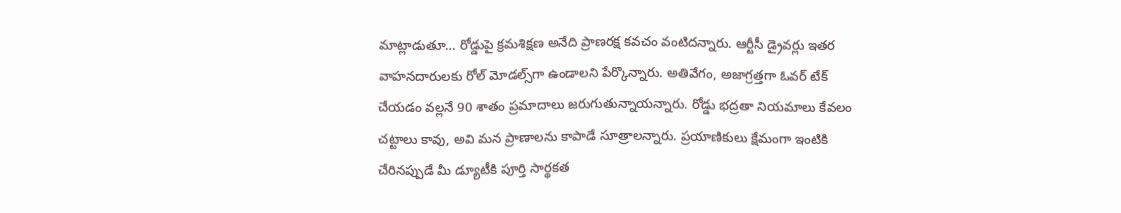మాట్లాడుతూ… రోడ్డుపై క్రమశిక్షణ అనేది ప్రాణరక్ష కవచం వంటిదన్నారు. ఆర్టీసీ డ్రైవర్లు ఇతర వాహనదారులకు రోల్ మోడల్స్‌గా ఉండాల‌ని పేర్కొన్నారు. అతివేగం, అజాగ్రత్తగా ఓవర్ టేక్ చేయడం వల్లనే 90 శాతం ప్రమాదాలు జరుగుతున్నాయన్నారు. రోడ్డు భద్రతా నియమాలు కేవలం చట్టాలు కావు, అవి మన ప్రాణాలను కాపాడే సూత్రాలన్నారు. ప్రయాణికులు క్షేమంగా ఇంటికి చేరినప్పుడే మీ డ్యూటీకి పూర్తి సార్థకత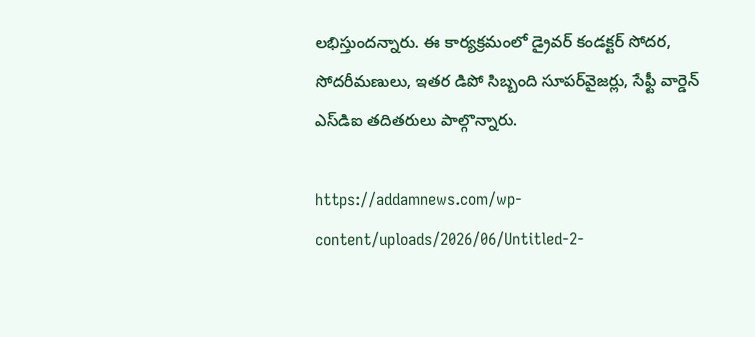లభిస్తుంద‌న్నారు. ఈ కార్యక్రమంలో డ్రైవర్ కండక్టర్ సోదర, సోదరీమణులు, ఇతర డిపో సిబ్బంది సూపర్‌వైజ‌ర్లు, సేఫ్టీ వార్డెన్ ఎస్‌డిఐ త‌దిత‌రులు పాల్గొన్నారు.

https://addamnews.com/wp-content/uploads/2026/06/Untitled-2-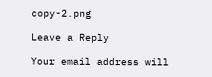copy-2.png

Leave a Reply

Your email address will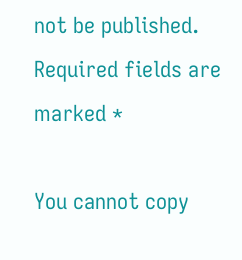not be published. Required fields are marked *

You cannot copy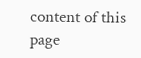content of this page